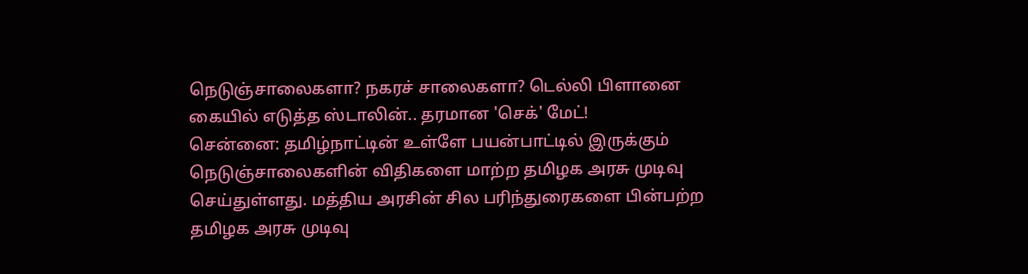நெடுஞ்சாலைகளா? நகரச் சாலைகளா? டெல்லி பிளானை கையில் எடுத்த ஸ்டாலின்.. தரமான 'செக்' மேட்!
சென்னை: தமிழ்நாட்டின் உள்ளே பயன்பாட்டில் இருக்கும் நெடுஞ்சாலைகளின் விதிகளை மாற்ற தமிழக அரசு முடிவு செய்துள்ளது. மத்திய அரசின் சில பரிந்துரைகளை பின்பற்ற தமிழக அரசு முடிவு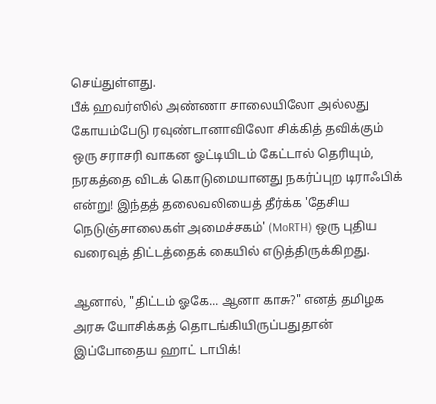செய்துள்ளது.
பீக் ஹவர்ஸில் அண்ணா சாலையிலோ அல்லது கோயம்பேடு ரவுண்டானாவிலோ சிக்கித் தவிக்கும் ஒரு சராசரி வாகன ஓட்டியிடம் கேட்டால் தெரியும், நரகத்தை விடக் கொடுமையானது நகர்ப்புற டிராஃபிக் என்று! இந்தத் தலைவலியைத் தீர்க்க 'தேசிய நெடுஞ்சாலைகள் அமைச்சகம்' (MoRTH) ஒரு புதிய வரைவுத் திட்டத்தைக் கையில் எடுத்திருக்கிறது.

ஆனால், "திட்டம் ஓகே... ஆனா காசு?" எனத் தமிழக அரசு யோசிக்கத் தொடங்கியிருப்பதுதான் இப்போதைய ஹாட் டாபிக்!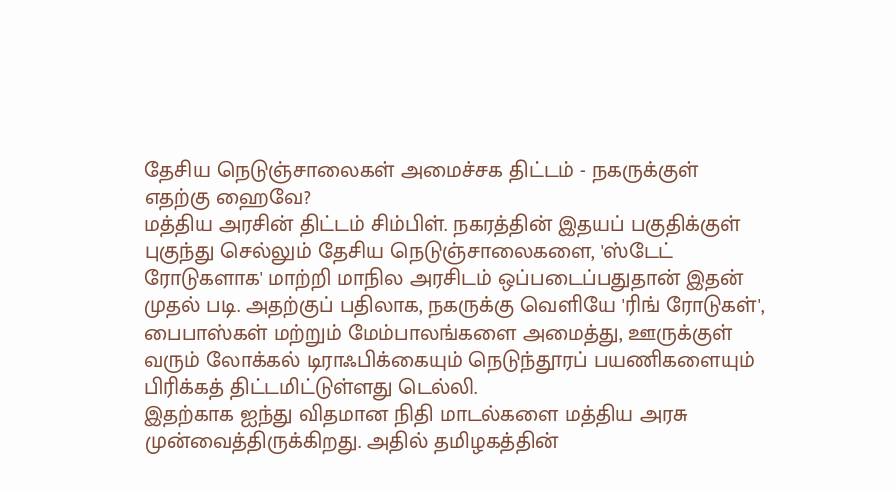தேசிய நெடுஞ்சாலைகள் அமைச்சக திட்டம் - நகருக்குள் எதற்கு ஹைவே?
மத்திய அரசின் திட்டம் சிம்பிள். நகரத்தின் இதயப் பகுதிக்குள் புகுந்து செல்லும் தேசிய நெடுஞ்சாலைகளை, 'ஸ்டேட் ரோடுகளாக' மாற்றி மாநில அரசிடம் ஒப்படைப்பதுதான் இதன் முதல் படி. அதற்குப் பதிலாக, நகருக்கு வெளியே 'ரிங் ரோடுகள்', பைபாஸ்கள் மற்றும் மேம்பாலங்களை அமைத்து, ஊருக்குள் வரும் லோக்கல் டிராஃபிக்கையும் நெடுந்தூரப் பயணிகளையும் பிரிக்கத் திட்டமிட்டுள்ளது டெல்லி.
இதற்காக ஐந்து விதமான நிதி மாடல்களை மத்திய அரசு முன்வைத்திருக்கிறது. அதில் தமிழகத்தின்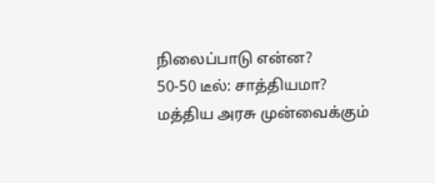நிலைப்பாடு என்ன?
50-50 டீல்: சாத்தியமா?
மத்திய அரசு முன்வைக்கும்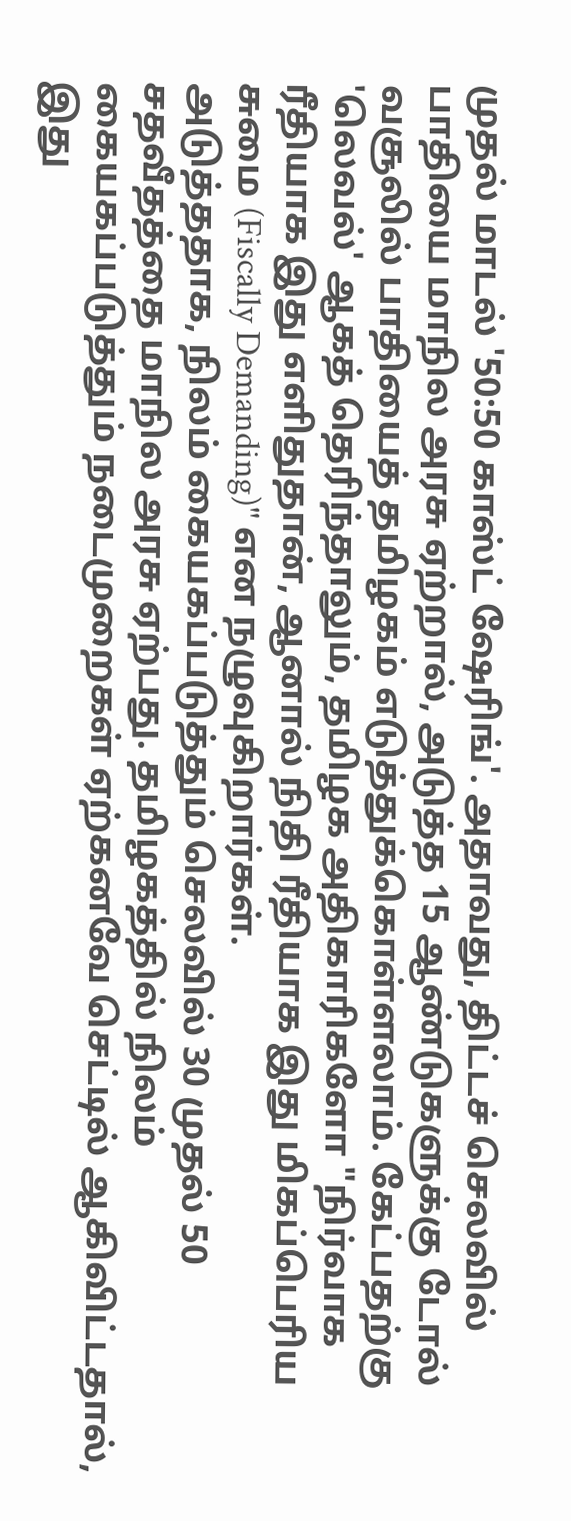முதல் மாடல் '50:50 காஸ்ட் ஷேரிங்'. அதாவது, திட்டச் செலவில் பாதியை மாநில அரசு ஏற்றால், அடுத்த 15 ஆண்டுகளுக்கு டோல் வசூலில் பாதியைத் தமிழகம் எடுத்துக்கொள்ளலாம். கேட்பதற்கு 'லெவல்' ஆகத் தெரிந்தாலும், தமிழக அதிகாரிகளோ "நிர்வாக ரீதியாக இது எளிதுதான், ஆனால் நிதி ரீதியாக இது மிகப்பெரிய சுமை (Fiscally Demanding)" என நழுவுகிறார்கள்.
அடுத்ததாக, நிலம் கையகப்படுத்தும் செலவில் 30 முதல் 50 சதவீதத்தை மாநில அரசு ஏற்பது. தமிழகத்தில் நிலம் கையகப்படுத்தும் நடைமுறைகள் ஏற்கனவே செட்டில் ஆகிவிட்டதால், இது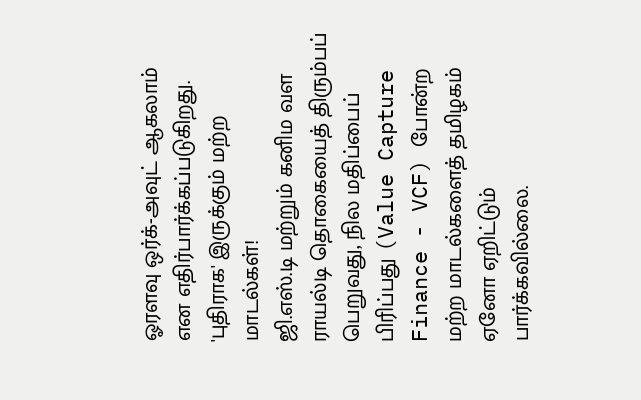ஓரளவு ஒர்க்-அவுட் ஆகலாம் என எதிர்பார்க்கப்படுகிறது.
'புதிராக' இருக்கும் மற்ற மாடல்கள்!
ஜி.எஸ்.டி மற்றும் கனிம வள ராயல்டி தொகையைத் திரும்பப் பெறுவது, நில மதிப்பைப் பிரிப்பது (Value Capture Finance - VCF) போன்ற மற்ற மாடல்களைத் தமிழகம் ஏனோ ஏறிட்டும் பார்க்கவில்லை.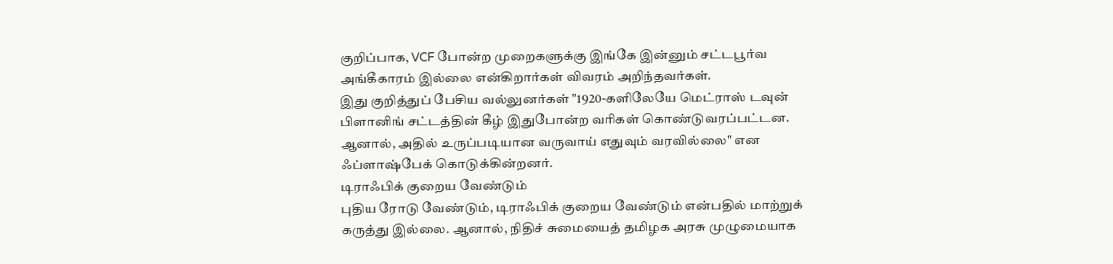குறிப்பாக, VCF போன்ற முறைகளுக்கு இங்கே இன்னும் சட்டபூர்வ அங்கீகாரம் இல்லை என்கிறார்கள் விவரம் அறிந்தவர்கள்.
இது குறித்துப் பேசிய வல்லுனர்கள் "1920-களிலேயே மெட்ராஸ் டவுன் பிளானிங் சட்டத்தின் கீழ் இதுபோன்ற வரிகள் கொண்டுவரப்பட்டன. ஆனால், அதில் உருப்படியான வருவாய் எதுவும் வரவில்லை" என ஃப்ளாஷ்பேக் கொடுக்கின்றனர்.
டிராஃபிக் குறைய வேண்டும்
புதிய ரோடு வேண்டும், டிராஃபிக் குறைய வேண்டும் என்பதில் மாற்றுக் கருத்து இல்லை. ஆனால், நிதிச் சுமையைத் தமிழக அரசு முழுமையாக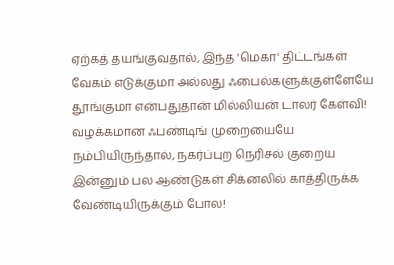ஏற்கத் தயங்குவதால், இந்த 'மெகா' திட்டங்கள் வேகம் எடுக்குமா அல்லது ஃபைல்களுக்குள்ளேயே தூங்குமா என்பதுதான் மில்லியன் டாலர் கேள்வி!
வழக்கமான ஃபண்டிங் முறையையே நம்பியிருந்தால், நகர்ப்புற நெரிசல் குறைய இன்னும் பல ஆண்டுகள் சிக்னலில் காத்திருக்க வேண்டியிருக்கும் போல!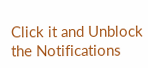Click it and Unblock the Notifications